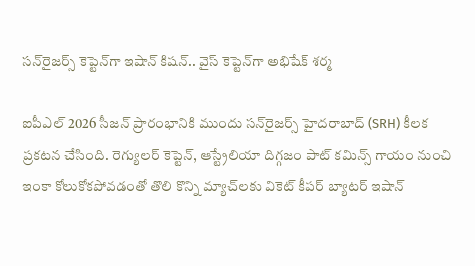సన్‌రైజర్స్ కెప్టెన్‌గా ఇషాన్ కిషన్.. వైస్ కెప్టెన్‌గా అభిషేక్ శర్మ

ఐపీఎల్ 2026 సీజన్ ప్రారంభానికి ముందు సన్‌రైజర్స్ హైదరాబాద్ (SRH) కీలక ప్రకటన చేసింది. రెగ్యులర్ కెప్టెన్, ఆస్ట్రేలియా దిగ్గజం పాట్ కమిన్స్ గాయం నుంచి ఇంకా కోలుకోకపోవడంతో తొలి కొన్ని మ్యాచ్‌లకు వికెట్ కీపర్ బ్యాటర్ ఇషాన్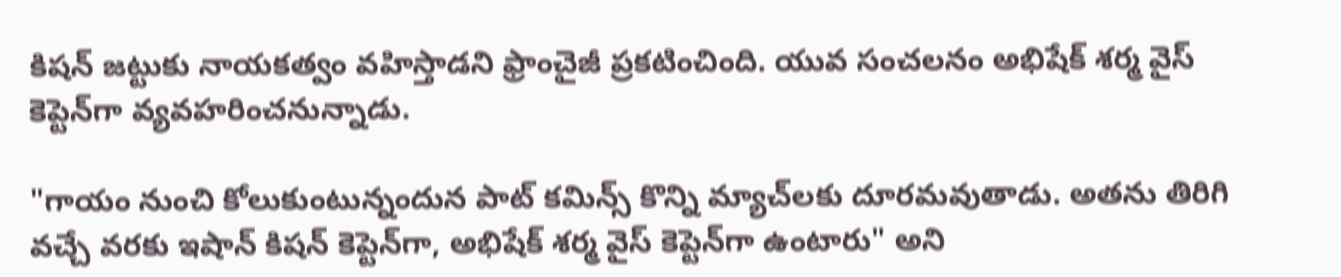కిషన్ జట్టుకు నాయకత్వం వహిస్తాడని ఫ్రాంచైజీ ప్రకటించింది. యువ సంచలనం అభిషేక్ శర్మ వైస్ కెప్టెన్‌గా వ్యవహరించనున్నాడు.

"గాయం నుంచి కోలుకుంటున్నందున పాట్ కమిన్స్ కొన్ని మ్యాచ్‌లకు దూరమవుతాడు. అతను తిరిగి వచ్చే వరకు ఇషాన్ కిషన్ కెప్టెన్‌గా, అభిషేక్ శర్మ వైస్ కెప్టెన్‌గా ఉంటారు" అని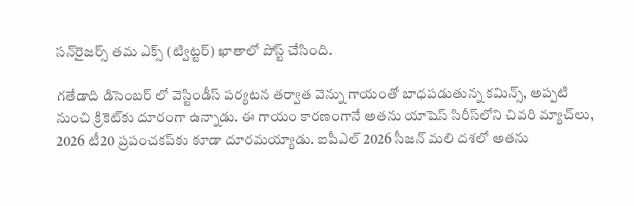సన్‌రైజర్స్ తమ ఎక్స్ (ట్విట్ట‌ర్‌) ఖాతాలో పోస్ట్ చేసింది.

గతేడాది డిసెంబర్ లో వెస్టిండీస్ పర్యటన తర్వాత వెన్ను గాయంతో బాధపడుతున్న కమిన్స్, అప్పటి నుంచి క్రికెట్‌కు దూరంగా ఉన్నాడు. ఈ గాయం కారణంగానే అతను యాషెస్ సిరీస్‌లోని చివరి మ్యాచ్‌లు, 2026 టీ20 ప్రపంచకప్‌కు కూడా దూరమయ్యాడు. ఐపీఎల్ 2026 సీజన్ మలి దశలో అతను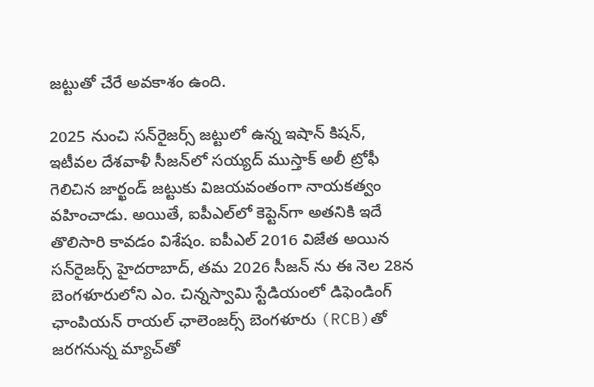జట్టుతో చేరే అవకాశం ఉంది.

2025 నుంచి సన్‌రైజర్స్ జట్టులో ఉన్న ఇషాన్ కిషన్, ఇటీవల దేశవాళీ సీజన్‌లో సయ్యద్ ముస్తాక్ అలీ ట్రోఫీ గెలిచిన జార్ఖండ్ జట్టుకు విజయవంతంగా నాయకత్వం వహించాడు. అయితే, ఐపీఎల్‌లో కెప్టెన్‌గా అతనికి ఇదే తొలిసారి కావడం విశేషం. ఐపీఎల్ 2016 విజేత అయిన సన్‌రైజర్స్ హైదరాబాద్, తమ 2026 సీజన్ ను ఈ నెల‌ 28న బెంగళూరులోని ఎం. చిన్నస్వామి స్టేడియంలో డిఫెండింగ్ ఛాంపియన్ రాయల్ ఛాలెంజర్స్ బెంగళూరు (RCB)తో జరగనున్న మ్యాచ్‌తో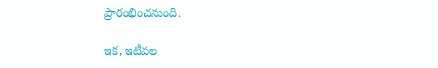ప్రారంభించనుంది.

ఇక‌, ఇటీవల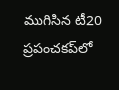ముగిసిన టీ20 ప్రపంచకప్‌లో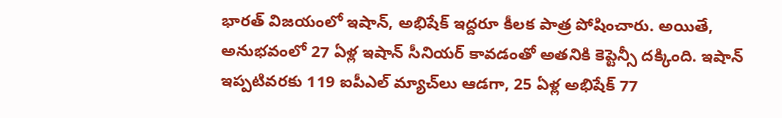భారత్ విజయంలో ఇషాన్, అభిషేక్ ఇద్దరూ కీలక పాత్ర పోషించారు. అయితే, అనుభవంలో 27 ఏళ్ల ఇషాన్ సీనియర్ కావడంతో అతనికి కెప్టెన్సీ దక్కింది. ఇషాన్ ఇప్పటివరకు 119 ఐపీఎల్ మ్యాచ్‌లు ఆడగా, 25 ఏళ్ల అభిషేక్ 77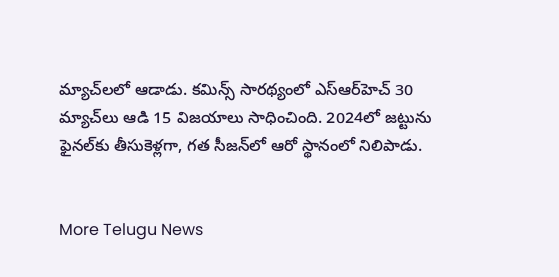మ్యాచ్‌లలో ఆడాడు. కమిన్స్ సారథ్యంలో ఎస్ఆర్‌హెచ్‌ 30 మ్యాచ్‌లు ఆడి 15 విజయాలు సాధించింది. 2024లో జట్టును ఫైనల్‌కు తీసుకెళ్లగా, గత సీజన్‌లో ఆరో స్థానంలో నిలిపాడు.


More Telugu News